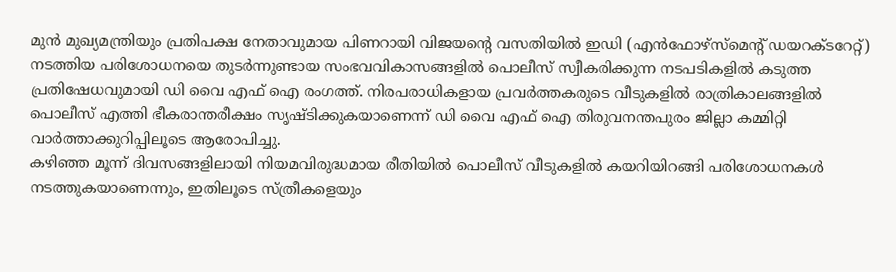മുൻ മുഖ്യമന്ത്രിയും പ്രതിപക്ഷ നേതാവുമായ പിണറായി വിജയന്റെ വസതിയിൽ ഇഡി (എൻഫോഴ്സ്മെന്റ് ഡയറക്ടറേറ്റ്) നടത്തിയ പരിശോധനയെ തുടർന്നുണ്ടായ സംഭവവികാസങ്ങളിൽ പൊലീസ് സ്വീകരിക്കുന്ന നടപടികളിൽ കടുത്ത പ്രതിഷേധവുമായി ഡി വൈ എഫ് ഐ രംഗത്ത്. നിരപരാധികളായ പ്രവർത്തകരുടെ വീടുകളിൽ രാത്രികാലങ്ങളിൽ പൊലീസ് എത്തി ഭീകരാന്തരീക്ഷം സൃഷ്ടിക്കുകയാണെന്ന് ഡി വൈ എഫ് ഐ തിരുവനന്തപുരം ജില്ലാ കമ്മിറ്റി വാർത്താക്കുറിപ്പിലൂടെ ആരോപിച്ചു.
കഴിഞ്ഞ മൂന്ന് ദിവസങ്ങളിലായി നിയമവിരുദ്ധമായ രീതിയിൽ പൊലീസ് വീടുകളിൽ കയറിയിറങ്ങി പരിശോധനകൾ നടത്തുകയാണെന്നും, ഇതിലൂടെ സ്ത്രീകളെയും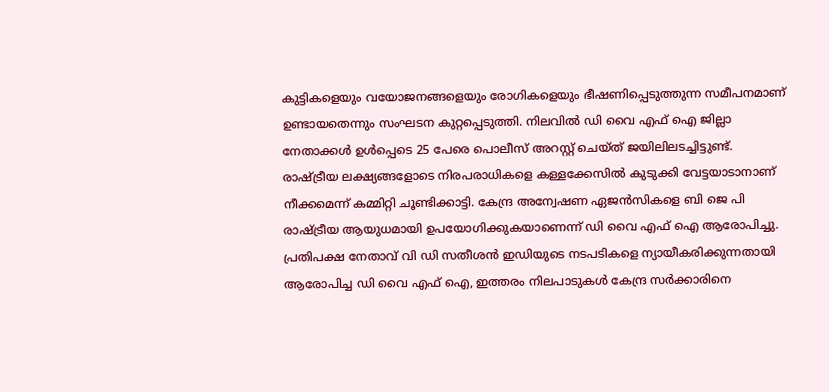കുട്ടികളെയും വയോജനങ്ങളെയും രോഗികളെയും ഭീഷണിപ്പെടുത്തുന്ന സമീപനമാണ് ഉണ്ടായതെന്നും സംഘടന കുറ്റപ്പെടുത്തി. നിലവിൽ ഡി വൈ എഫ് ഐ ജില്ലാ നേതാക്കൾ ഉൾപ്പെടെ 25 പേരെ പൊലീസ് അറസ്റ്റ് ചെയ്ത് ജയിലിലടച്ചിട്ടുണ്ട്.
രാഷ്ട്രീയ ലക്ഷ്യങ്ങളോടെ നിരപരാധികളെ കള്ളക്കേസിൽ കുടുക്കി വേട്ടയാടാനാണ് നീക്കമെന്ന് കമ്മിറ്റി ചൂണ്ടിക്കാട്ടി. കേന്ദ്ര അന്വേഷണ ഏജൻസികളെ ബി ജെ പി രാഷ്ട്രീയ ആയുധമായി ഉപയോഗിക്കുകയാണെന്ന് ഡി വൈ എഫ് ഐ ആരോപിച്ചു.
പ്രതിപക്ഷ നേതാവ് വി ഡി സതീശൻ ഇഡിയുടെ നടപടികളെ ന്യായീകരിക്കുന്നതായി ആരോപിച്ച ഡി വൈ എഫ് ഐ, ഇത്തരം നിലപാടുകൾ കേന്ദ്ര സർക്കാരിനെ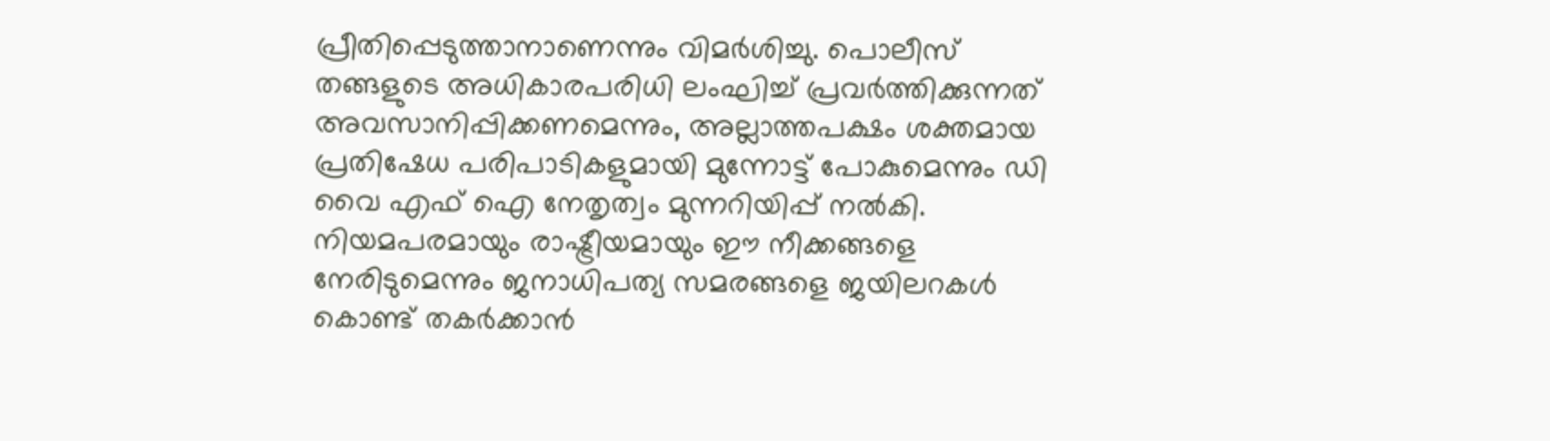പ്രീതിപ്പെടുത്താനാണെന്നും വിമർശിച്ചു. പൊലീസ് തങ്ങളുടെ അധികാരപരിധി ലംഘിച്ച് പ്രവർത്തിക്കുന്നത് അവസാനിപ്പിക്കണമെന്നും, അല്ലാത്തപക്ഷം ശക്തമായ പ്രതിഷേധ പരിപാടികളുമായി മുന്നോട്ട് പോകുമെന്നും ഡി വൈ എഫ് ഐ നേതൃത്വം മുന്നറിയിപ്പ് നൽകി.
നിയമപരമായും രാഷ്ട്രീയമായും ഈ നീക്കങ്ങളെ നേരിടുമെന്നും ജനാധിപത്യ സമരങ്ങളെ ജയിലറകൾ കൊണ്ട് തകർക്കാൻ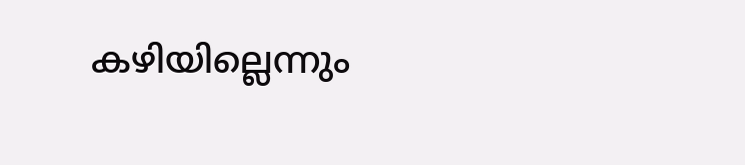കഴിയില്ലെന്നും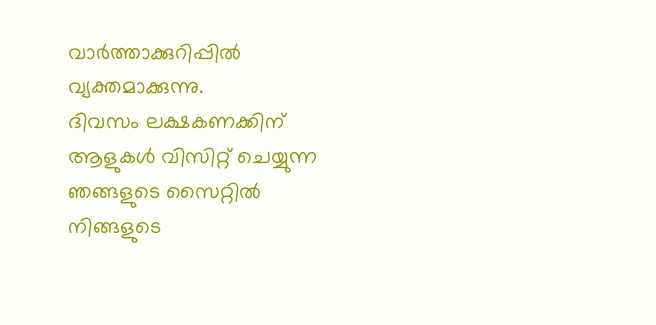വാർത്താക്കുറിപ്പിൽ വ്യക്തമാക്കുന്നു.
ദിവസം ലക്ഷകണക്കിന് ആളുകൾ വിസിറ്റ് ചെയ്യുന്ന ഞങ്ങളുടെ സൈറ്റിൽ നിങ്ങളുടെ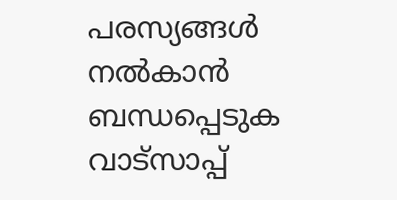പരസ്യങ്ങൾ നൽകാൻ ബന്ധപ്പെടുക വാട്സാപ്പ്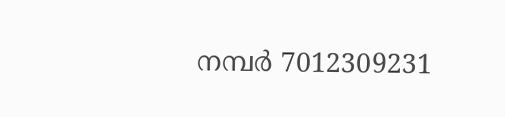നമ്പർ 7012309231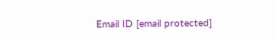Email ID [email protected]